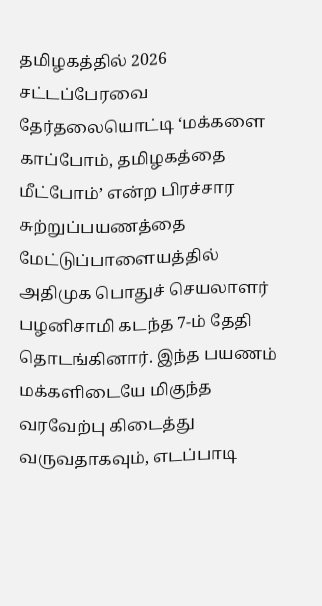தமிழகத்தில் 2026 சட்டப்பேரவை தேர்தலையொட்டி ‘மக்களை காப்போம், தமிழகத்தை மீட்போம்’ என்ற பிரச்சார சுற்றுப்பயணத்தை மேட்டுப்பாளையத்தில் அதிமுக பொதுச் செயலாளர் பழனிசாமி கடந்த 7-ம் தேதி தொடங்கினார். இந்த பயணம் மக்களிடையே மிகுந்த வரவேற்பு கிடைத்து வருவதாகவும், எடப்பாடி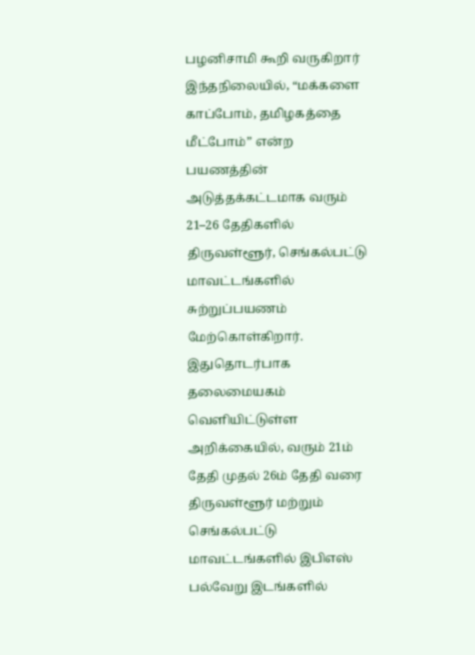பழனிசாமி கூறி வருகிறார்
இந்தநிலையில், “மக்களை காப்போம், தமிழகத்தை மீட்போம்” என்ற பயணத்தின் அடுத்தக்கட்டமாக வரும் 21–26 தேதிகளில் திருவள்ளூர், செங்கல்பட்டு மாவட்டங்களில் சுற்றுப்பயணம் மேற்கொள்கிறார். இதுதொடர்பாக தலைமையகம் வெளியிட்டுள்ள அறிக்கையில், வரும் 21ம் தேதி முதல் 26ம் தேதி வரை திருவள்ளூர் மற்றும் செங்கல்பட்டு மாவட்டங்களில் இபிஎஸ் பல்வேறு இடங்களில்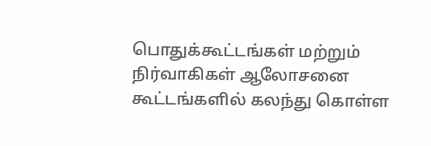பொதுக்கூட்டங்கள் மற்றும் நிர்வாகிகள் ஆலோசனை கூட்டங்களில் கலந்து கொள்ள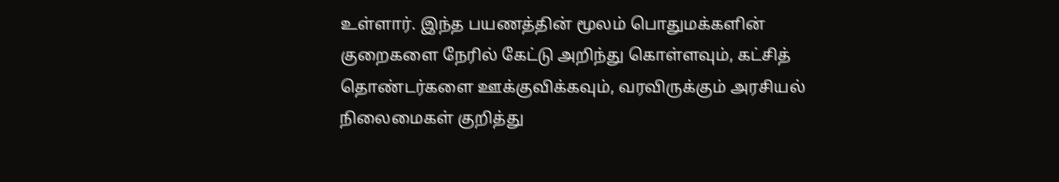உள்ளார். இந்த பயணத்தின் மூலம் பொதுமக்களின் குறைகளை நேரில் கேட்டு அறிந்து கொள்ளவும், கட்சித் தொண்டர்களை ஊக்குவிக்கவும், வரவிருக்கும் அரசியல் நிலைமைகள் குறித்து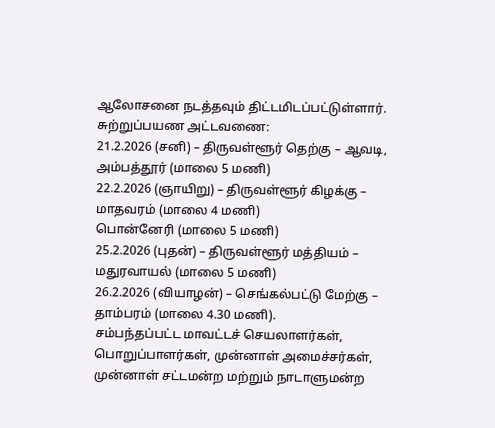ஆலோசனை நடத்தவும் திட்டமிடப்பட்டுள்ளார்.
சுற்றுப்பயண அட்டவணை:
21.2.2026 (சனி) – திருவள்ளூர் தெற்கு – ஆவடி, அம்பத்தூர் (மாலை 5 மணி)
22.2.2026 (ஞாயிறு) – திருவள்ளூர் கிழக்கு – மாதவரம் (மாலை 4 மணி)
பொன்னேரி (மாலை 5 மணி)
25.2.2026 (புதன்) – திருவள்ளூர் மத்தியம் – மதுரவாயல் (மாலை 5 மணி)
26.2.2026 (வியாழன்) – செங்கல்பட்டு மேற்கு – தாம்பரம் (மாலை 4.30 மணி).
சம்பந்தப்பட்ட மாவட்டச் செயலாளர்கள், பொறுப்பாளர்கள், முன்னாள் அமைச்சர்கள், முன்னாள் சட்டமன்ற மற்றும் நாடாளுமன்ற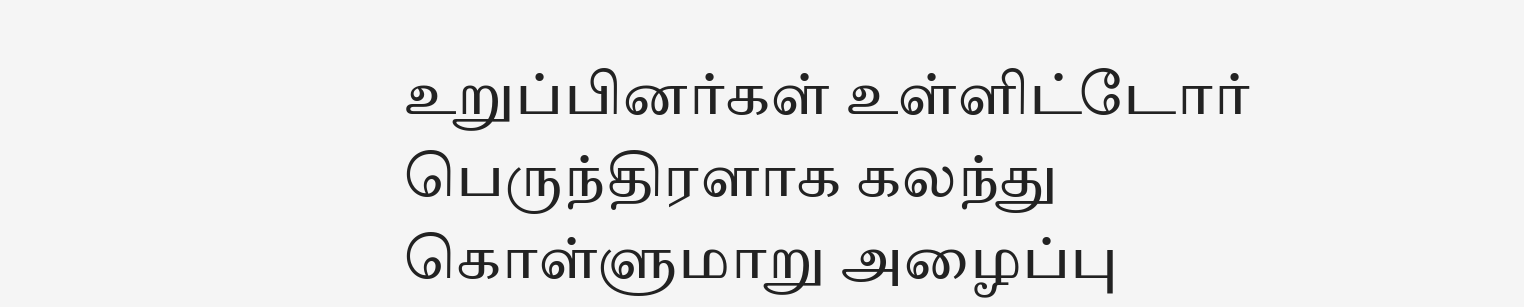உறுப்பினர்கள் உள்ளிட்டோர் பெருந்திரளாக கலந்து கொள்ளுமாறு அழைப்பு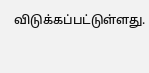விடுக்கப்பட்டுள்ளது.